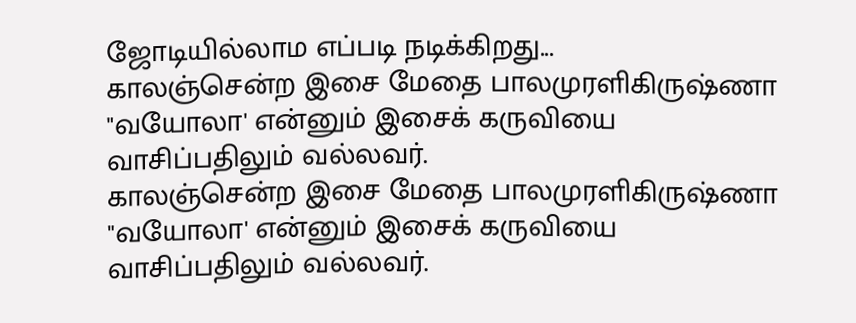ஜோடியில்லாம எப்படி நடிக்கிறது...
காலஞ்சென்ற இசை மேதை பாலமுரளிகிருஷ்ணா "வயோலா' என்னும் இசைக் கருவியை வாசிப்பதிலும் வல்லவர்.
காலஞ்சென்ற இசை மேதை பாலமுரளிகிருஷ்ணா "வயோலா' என்னும் இசைக் கருவியை வாசிப்பதிலும் வல்லவர்.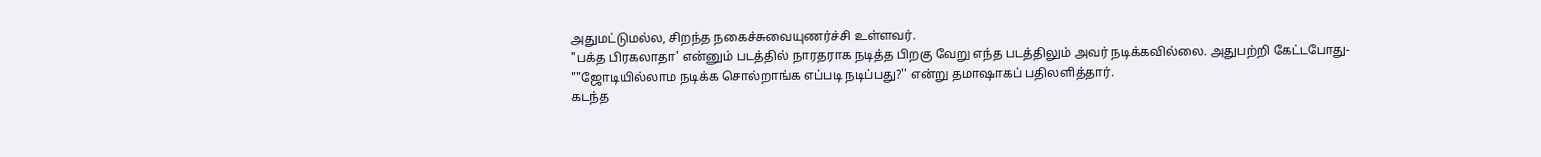அதுமட்டுமல்ல, சிறந்த நகைச்சுவையுணர்ச்சி உள்ளவர்.
"பக்த பிரகலாதா' என்னும் படத்தில் நாரதராக நடித்த பிறகு வேறு எந்த படத்திலும் அவர் நடிக்கவில்லை. அதுபற்றி கேட்டபோது-
""ஜோடியில்லாம நடிக்க சொல்றாங்க எப்படி நடிப்பது?'' என்று தமாஷாகப் பதிலளித்தார்.
கடந்த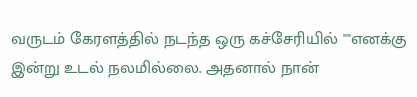வருடம் கேரளத்தில் நடந்த ஒரு கச்சேரியில் ""எனக்கு இன்று உடல் நலமில்லை. அதனால் நான்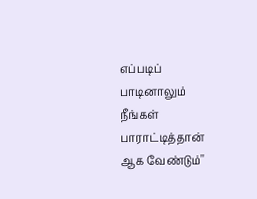எப்படிப் பாடினாலும் நீங்கள் பாராட்டித்தான் ஆக வேண்டும்''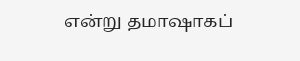என்று தமாஷாகப்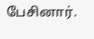பேசினார்.